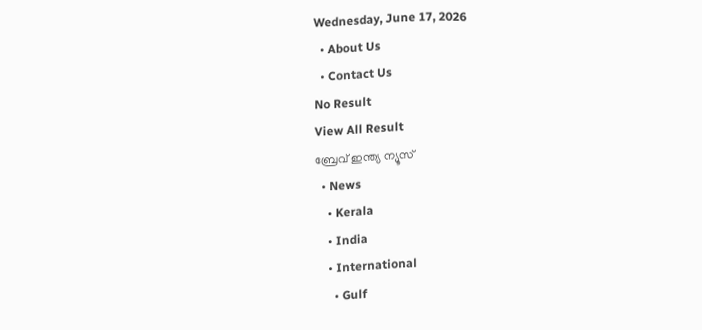Wednesday, June 17, 2026
  • About Us
  • Contact Us
No Result
View All Result
ബ്രേവ് ഇന്ത്യ ന്യൂസ്
  • News
    • Kerala
    • India
    • International
      • Gulf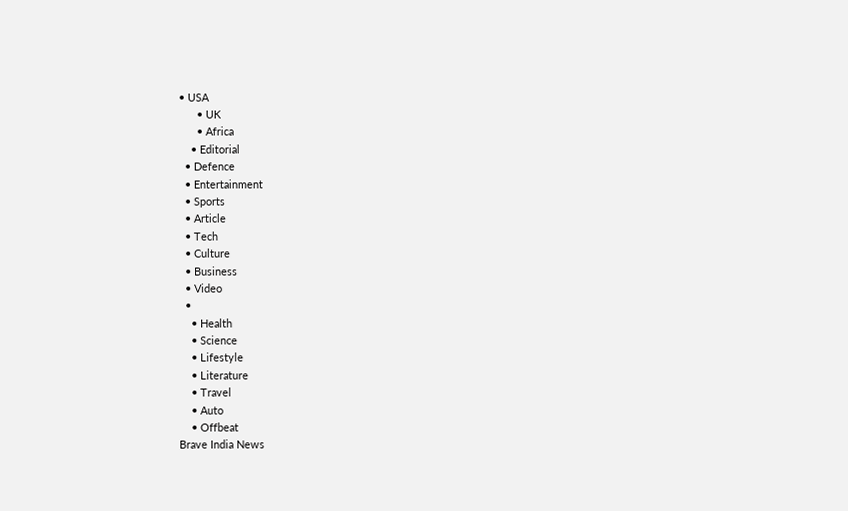• USA
      • UK
      • Africa
    • Editorial
  • Defence
  • Entertainment
  • Sports
  • Article
  • Tech
  • Culture
  • Business
  • Video
  •
    • Health
    • Science
    • Lifestyle
    • Literature
    • Travel
    • Auto
    • Offbeat
Brave India News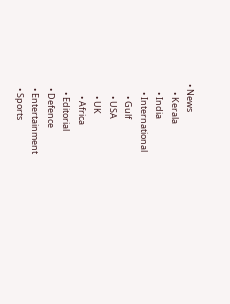• News
    • Kerala
    • India
    • International
      • Gulf
      • USA
      • UK
      • Africa
    • Editorial
  • Defence
  • Entertainment
  • Sports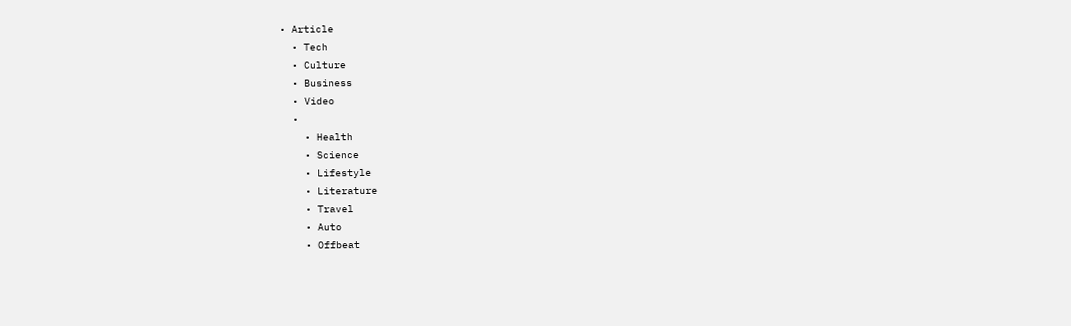• Article
  • Tech
  • Culture
  • Business
  • Video
  •
    • Health
    • Science
    • Lifestyle
    • Literature
    • Travel
    • Auto
    • Offbeat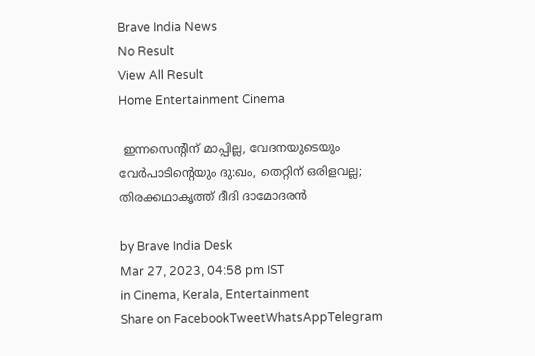Brave India News
No Result
View All Result
Home Entertainment Cinema

 ഇന്നസെന്റിന് മാപ്പില്ല, വേദനയുടെയും വേർപാടിന്റെയും ദു:ഖം, തെറ്റിന് ഒരിളവല്ല; തിരക്കഥാകൃത്ത് ദീദി ദാമോദരൻ

by Brave India Desk
Mar 27, 2023, 04:58 pm IST
in Cinema, Kerala, Entertainment
Share on FacebookTweetWhatsAppTelegram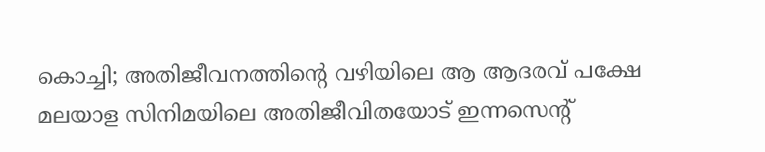കൊച്ചി; അതിജീവനത്തിന്റെ വഴിയിലെ ആ ആദരവ് പക്ഷേ മലയാള സിനിമയിലെ അതിജീവിതയോട് ഇന്നസെന്റ്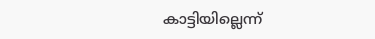കാട്ടിയില്ലെന്ന്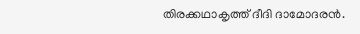തിരക്കഥാകൃത്ത് ദീദി ദാമോദരൻ.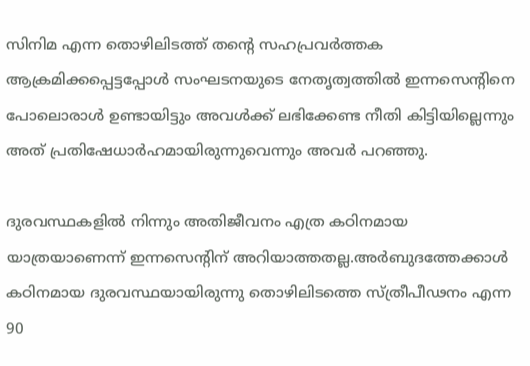സിനിമ എന്ന തൊഴിലിടത്ത് തന്റെ സഹപ്രവർത്തക ആക്രമിക്കപ്പെട്ടപ്പോൾ സംഘടനയുടെ നേതൃത്വത്തിൽ ഇന്നസെന്റിനെ പോലൊരാൾ ഉണ്ടായിട്ടും അവൾക്ക് ലഭിക്കേണ്ട നീതി കിട്ടിയില്ലെന്നും അത് പ്രതിഷേധാർഹമായിരുന്നുവെന്നും അവർ പറഞ്ഞു.

ദുരവസ്ഥകളിൽ നിന്നും അതിജീവനം എത്ര കഠിനമായ യാത്രയാണെന്ന് ഇന്നസെന്റിന് അറിയാത്തതല്ല.അർബുദത്തേക്കാൾ കഠിനമായ ദുരവസ്ഥയായിരുന്നു തൊഴിലിടത്തെ സ്ത്രീപീഢനം എന്ന 90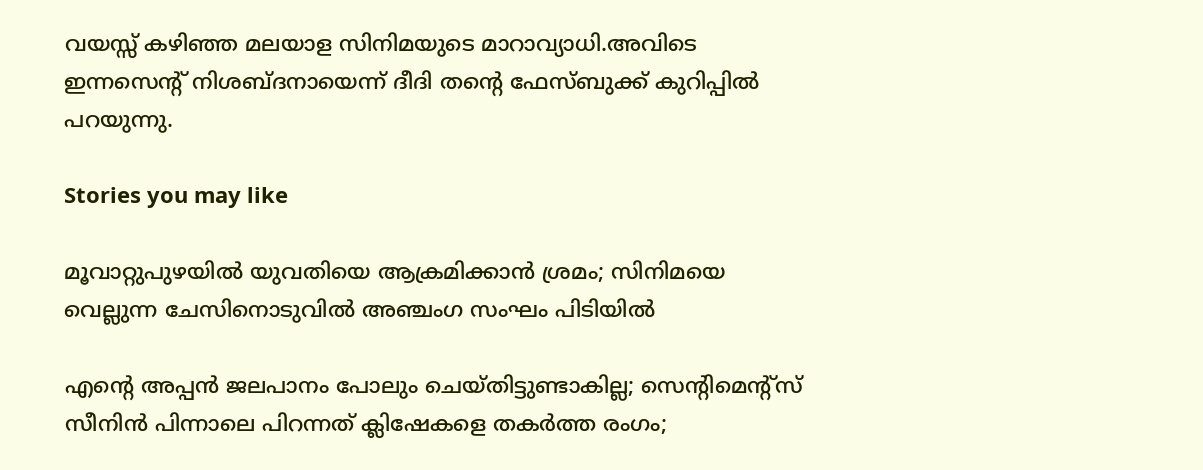വയസ്സ് കഴിഞ്ഞ മലയാള സിനിമയുടെ മാറാവ്യാധി.അവിടെ ഇന്നസെന്റ് നിശബ്ദനായെന്ന് ദീദി തന്റെ ഫേസ്ബുക്ക് കുറിപ്പിൽ പറയുന്നു.

Stories you may like

മൂവാറ്റുപുഴയിൽ യുവതിയെ ആക്രമിക്കാൻ ശ്രമം; സിനിമയെ വെല്ലുന്ന ചേസിനൊടുവിൽ അഞ്ചംഗ സംഘം പിടിയിൽ

എന്റെ അപ്പൻ ജലപാനം പോലും ചെയ്തിട്ടുണ്ടാകില്ല; സെന്റിമെന്റ്സ് സീനിൻ പിന്നാലെ പിറന്നത് ക്ലിഷേകളെ തകർത്ത രംഗം;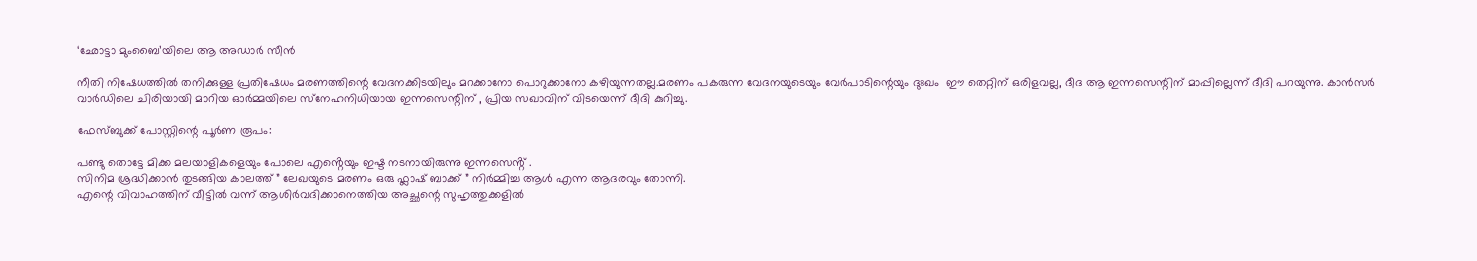‘ഛോട്ടാ മുംബൈ’യിലെ ആ അഡാർ സീൻ

നീതി നിഷേധത്തിൽ തനിക്കുള്ള പ്രതിഷേധം മരണത്തിന്റെ വേദനക്കിടയിലും മറക്കാനോ പൊറുക്കാനോ കഴിയുന്നതല്ല.മരണം പകരുന്ന വേദനയുടെയും വേർപാടിന്റെയും ദുഃഖം  ഈ തെറ്റിന് ഒരിളവല്ല, ദീദ ആ ഇന്നസെന്റിന് മാപ്പില്ലെന്ന് ദീദി പറയുന്നു. കാൻസർ വാർഡിലെ ചിരിയായി മാറിയ ഓർമ്മയിലെ സ്‌നേഹനിധിയായ ഇന്നസെന്റിന് , പ്രിയ സഖാവിന് വിടയെന്ന് ദീദി കുറിച്ചു.

ഫേസ്ബുക്ക് പോസ്റ്റിന്റെ പൂർണ രൂപം:

പണ്ടു തൊട്ടേ മിക്ക മലയാളികളെയും പോലെ എൻ്റെയും ഇഷ്ട നടനായിരുന്നു ഇന്നസെൻ്റ് .
സിനിമ ശ്രദ്ധിക്കാൻ തുടങ്ങിയ കാലത്ത് ” ലേഖയുടെ മരണം ഒരു ഫ്ലാഷ് ബാക്ക് ” നിർമ്മിച്ച ആൾ എന്ന ആദരവും തോന്നി.
എന്റെ വിവാഹത്തിന് വീട്ടിൽ വന്ന് ആശിർവദിക്കാനെത്തിയ അച്ഛന്റെ സുഹൃത്തുക്കളിൽ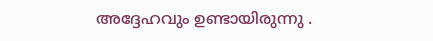അദ്ദേഹവും ഉണ്ടായിരുന്നു .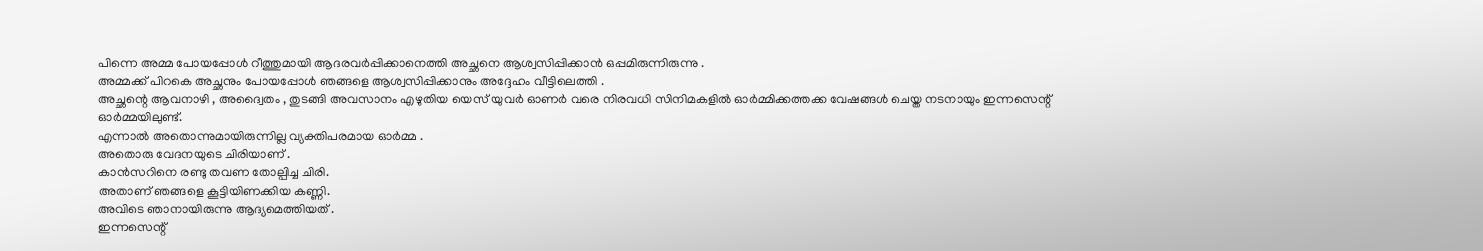പിന്നെ അമ്മ പോയപ്പോൾ റീത്തുമായി ആദരവർപ്പിക്കാനെത്തി അച്ഛനെ ആശ്വസിപ്പിക്കാൻ ഒപ്പമിരുന്നിരുന്നു .
അമ്മക്ക് പിറകെ അച്ഛനും പോയപ്പോൾ ഞങ്ങളെ ആശ്വസിപ്പിക്കാനും അദ്ദേഹം വീട്ടിലെത്തി .
അച്ഛന്റെ ആവനാഴി , അദ്വൈതം , തുടങ്ങി അവസാനം എഴുതിയ യെസ് യുവർ ഓണർ വരെ നിരവധി സിനിമകളിൽ ഓർമ്മിക്കത്തക്ക വേഷങ്ങൾ ചെയ്ത നടനായും ഇന്നസെന്റ് ഓർമ്മയിലുണ്ട്.
എന്നാൽ അതൊന്നുമായിരുന്നില്ല വ്യക്തിപരമായ ഓർമ്മ .
അതൊരു വേദനയുടെ ചിരിയാണ് .
കാൻസറിനെ രണ്ടു തവണ തോല്പിച്ച ചിരി.
അതാണ് ഞങ്ങളെ കൂട്ടിയിണക്കിയ കണ്ണി.
അവിടെ ഞാനായിരുന്നു ആദ്യമെത്തിയത് .
ഇന്നസെന്റ്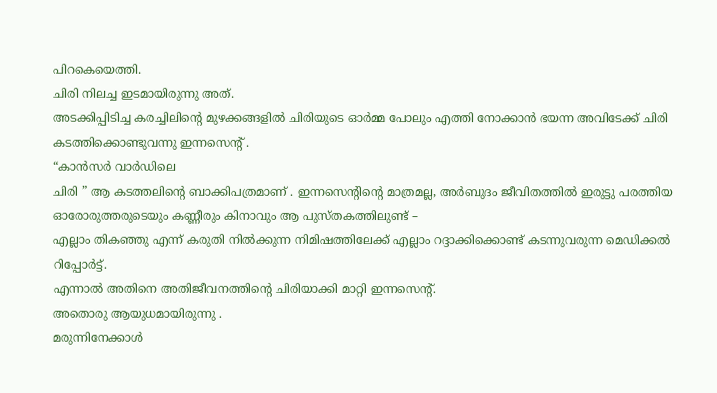പിറകെയെത്തി.
ചിരി നിലച്ച ഇടമായിരുന്നു അത്.
അടക്കിപ്പിടിച്ച കരച്ചിലിന്റെ മുഴക്കങ്ങളിൽ ചിരിയുടെ ഓർമ്മ പോലും എത്തി നോക്കാൻ ഭയന്ന അവിടേക്ക് ചിരി കടത്തിക്കൊണ്ടുവന്നു ഇന്നസെന്റ് .
“കാൻസർ വാർഡിലെ
ചിരി ” ആ കടത്തലിന്റെ ബാക്കിപത്രമാണ് . ഇന്നസെന്റിന്റെ മാത്രമല്ല, അർബുദം ജീവിതത്തിൽ ഇരുട്ടു പരത്തിയ ഓരോരുത്തരുടെയും കണ്ണീരും കിനാവും ആ പുസ്തകത്തിലുണ്ട് –
എല്ലാം തികഞ്ഞു എന്ന് കരുതി നിൽക്കുന്ന നിമിഷത്തിലേക്ക് എല്ലാം റദ്ദാക്കിക്കൊണ്ട് കടന്നുവരുന്ന മെഡിക്കൽ റിപ്പോർട്ട്.
എന്നാൽ അതിനെ അതിജീവനത്തിന്റെ ചിരിയാക്കി മാറ്റി ഇന്നസെന്റ്.
അതൊരു ആയുധമായിരുന്നു .
മരുന്നിനേക്കാൾ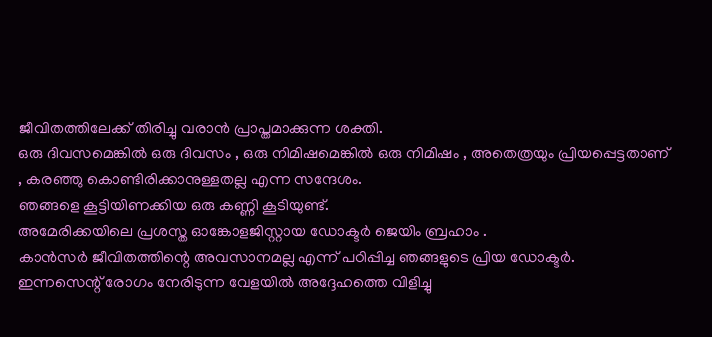ജീവിതത്തിലേക്ക് തിരിച്ചു വരാൻ പ്രാപ്തമാക്കുന്ന ശക്തി.
ഒരു ദിവസമെങ്കിൽ ഒരു ദിവസം , ഒരു നിമിഷമെങ്കിൽ ഒരു നിമിഷം , അതെത്രയും പ്രിയപ്പെട്ടതാണ് , കരഞ്ഞു കൊണ്ടിരിക്കാനുള്ളതല്ല എന്ന സന്ദേശം.
ഞങ്ങളെ കൂട്ടിയിണക്കിയ ഒരു കണ്ണി കൂടിയുണ്ട്.
അമേരിക്കയിലെ പ്രശസ്ത ഓങ്കോളജിസ്റ്റായ ഡോക്ടർ ജെയിം ബ്രഹാം .
കാൻസർ ജീവിതത്തിന്റെ അവസാനമല്ല എന്ന് പഠിപ്പിച്ച ഞങ്ങളുടെ പ്രിയ ഡോക്ടർ.
ഇന്നസെന്റ് രോഗം നേരിടുന്ന വേളയിൽ അദ്ദേഹത്തെ വിളിച്ചു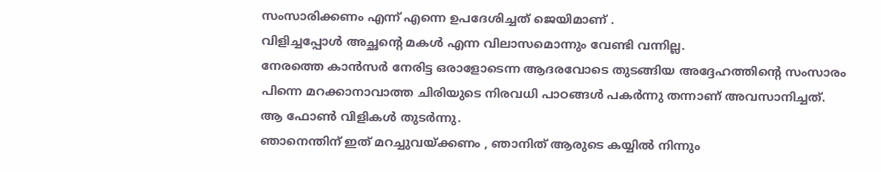സംസാരിക്കണം എന്ന് എന്നെ ഉപദേശിച്ചത് ജെയിമാണ് .
വിളിച്ചപ്പോൾ അച്ഛന്റെ മകൾ എന്ന വിലാസമൊന്നും വേണ്ടി വന്നില്ല.
നേരത്തെ കാൻസർ നേരിട്ട ഒരാളോടെന്ന ആദരവോടെ തുടങ്ങിയ അദ്ദേഹത്തിന്റെ സംസാരം പിന്നെ മറക്കാനാവാത്ത ചിരിയുടെ നിരവധി പാഠങ്ങൾ പകർന്നു തന്നാണ് അവസാനിച്ചത്.
ആ ഫോൺ വിളികൾ തുടർന്നു.
ഞാനെന്തിന് ഇത് മറച്ചുവയ്ക്കണം , ഞാനിത് ആരുടെ കയ്യിൽ നിന്നും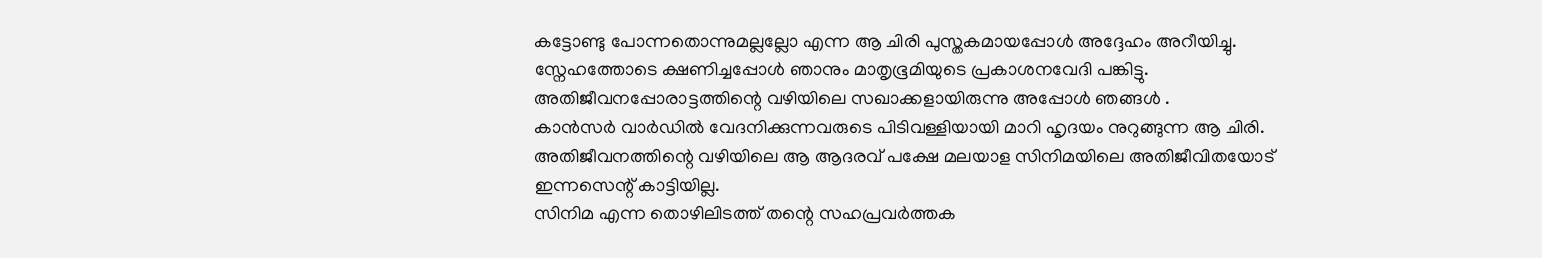കട്ടോണ്ടു പോന്നതൊന്നുമല്ലല്ലോ എന്ന ആ ചിരി പുസ്തകമായപ്പോൾ അദ്ദേഹം അറീയിച്ചു.
സ്നേഹത്തോടെ ക്ഷണിച്ചപ്പോൾ ഞാനും മാതൃഭൂമിയുടെ പ്രകാശനവേദി പങ്കിട്ടു. അതിജീവനപ്പോരാട്ടത്തിന്റെ വഴിയിലെ സഖാക്കളായിരുന്നു അപ്പോൾ ഞങ്ങൾ .
കാൻസർ വാർഡിൽ വേദനിക്കുന്നവരുടെ പിടിവള്ളിയായി മാറി ഹൃദയം നുറുങ്ങുന്ന ആ ചിരി.
അതിജീവനത്തിന്റെ വഴിയിലെ ആ ആദരവ് പക്ഷേ മലയാള സിനിമയിലെ അതിജീവിതയോട് ഇന്നസെന്റ് കാട്ടിയില്ല.
സിനിമ എന്ന തൊഴിലിടത്ത് തന്റെ സഹപ്രവർത്തക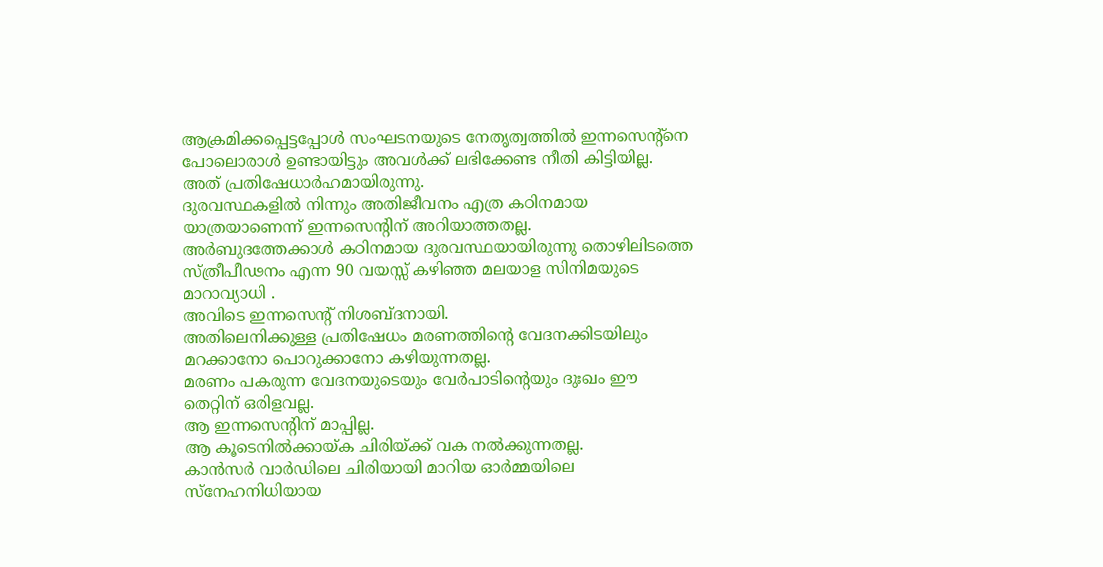ആക്രമിക്കപ്പെട്ടപ്പോൾ സംഘടനയുടെ നേതൃത്വത്തിൽ ഇന്നസെന്റ്നെ പോലൊരാൾ ഉണ്ടായിട്ടും അവൾക്ക് ലഭിക്കേണ്ട നീതി കിട്ടിയില്ല.
അത് പ്രതിഷേധാർഹമായിരുന്നു.
ദുരവസ്ഥകളിൽ നിന്നും അതിജീവനം എത്ര കഠിനമായ യാത്രയാണെന്ന് ഇന്നസെന്റിന് അറിയാത്തതല്ല.
അർബുദത്തേക്കാൾ കഠിനമായ ദുരവസ്ഥയായിരുന്നു തൊഴിലിടത്തെ സ്ത്രീപീഢനം എന്ന 90 വയസ്സ് കഴിഞ്ഞ മലയാള സിനിമയുടെ മാറാവ്യാധി .
അവിടെ ഇന്നസെന്റ് നിശബ്ദനായി.
അതിലെനിക്കുള്ള പ്രതിഷേധം മരണത്തിന്റെ വേദനക്കിടയിലും മറക്കാനോ പൊറുക്കാനോ കഴിയുന്നതല്ല.
മരണം പകരുന്ന വേദനയുടെയും വേർപാടിന്റെയും ദുഃഖം ഈ തെറ്റിന് ഒരിളവല്ല.
ആ ഇന്നസെന്റിന് മാപ്പില്ല.
ആ കൂടെനിൽക്കായ്ക ചിരിയ്ക്ക് വക നൽക്കുന്നതല്ല.
കാൻസർ വാർഡിലെ ചിരിയായി മാറിയ ഓർമ്മയിലെ സ്നേഹനിധിയായ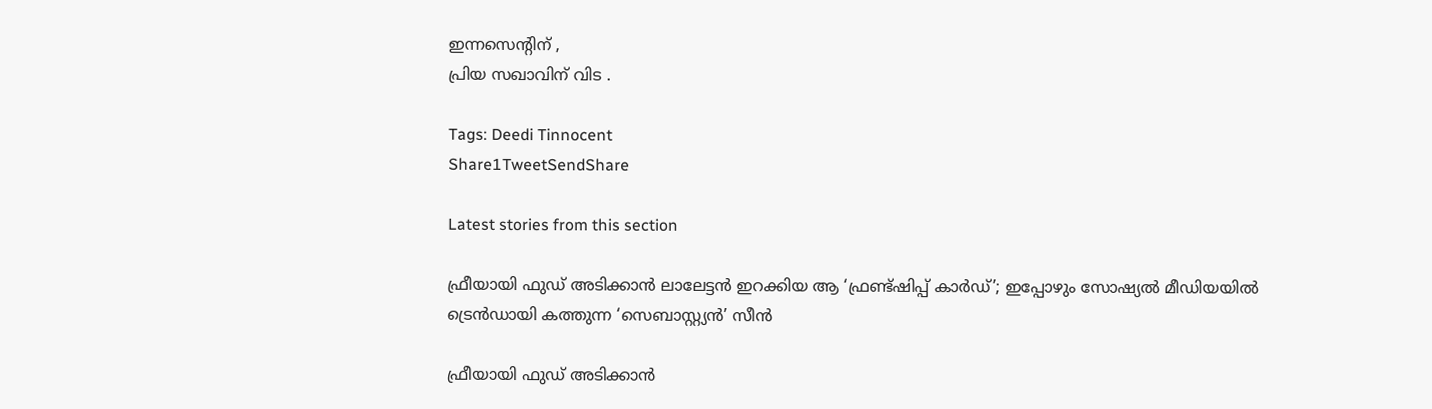ഇന്നസെന്റിന് ,
പ്രിയ സഖാവിന് വിട .

Tags: Deedi Tinnocent
Share1TweetSendShare

Latest stories from this section

ഫ്രീയായി ഫുഡ് അടിക്കാൻ ലാലേട്ടൻ ഇറക്കിയ ആ ‘ഫ്രണ്ട്ഷിപ്പ് കാർഡ്’; ഇപ്പോഴും സോഷ്യൽ മീഡിയയിൽ ട്രെൻഡായി കത്തുന്ന ‘സെബാസ്റ്റ്യൻ’ സീൻ

ഫ്രീയായി ഫുഡ് അടിക്കാൻ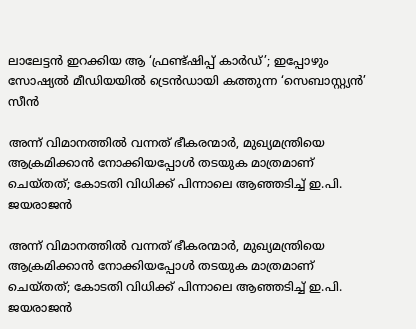ലാലേട്ടൻ ഇറക്കിയ ആ ‘ഫ്രണ്ട്ഷിപ്പ് കാർഡ്’; ഇപ്പോഴും സോഷ്യൽ മീഡിയയിൽ ട്രെൻഡായി കത്തുന്ന ‘സെബാസ്റ്റ്യൻ’ സീൻ

അന്ന് വിമാനത്തിൽ വന്നത് ഭീകരന്മാർ, മുഖ്യമന്ത്രിയെ ആക്രമിക്കാൻ നോക്കിയപ്പോൾ തടയുക മാത്രമാണ് ചെയ്തത്; കോടതി വിധിക്ക് പിന്നാലെ ആഞ്ഞടിച്ച് ഇ.പി. ജയരാജൻ

അന്ന് വിമാനത്തിൽ വന്നത് ഭീകരന്മാർ, മുഖ്യമന്ത്രിയെ ആക്രമിക്കാൻ നോക്കിയപ്പോൾ തടയുക മാത്രമാണ് ചെയ്തത്; കോടതി വിധിക്ക് പിന്നാലെ ആഞ്ഞടിച്ച് ഇ.പി. ജയരാജൻ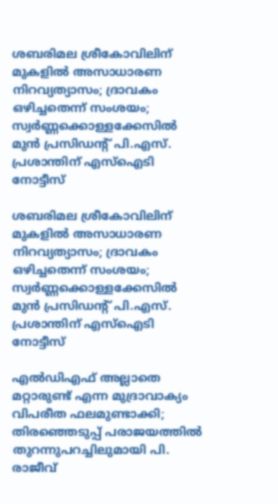ശബരിമല ശ്രീകോവിലിന് മുകളിൽ അസാധാരണ നിറവ്യത്യാസം; ദ്രാവകം ഒഴിച്ചതെന്ന് സംശയം; സ്വർണ്ണക്കൊള്ളക്കേസിൽ മുൻ പ്രസിഡന്റ് പി.എസ്. പ്രശാന്തിന് എസ്‌ഐടി നോട്ടീസ്

ശബരിമല ശ്രീകോവിലിന് മുകളിൽ അസാധാരണ നിറവ്യത്യാസം; ദ്രാവകം ഒഴിച്ചതെന്ന് സംശയം; സ്വർണ്ണക്കൊള്ളക്കേസിൽ മുൻ പ്രസിഡന്റ് പി.എസ്. പ്രശാന്തിന് എസ്‌ഐടി നോട്ടീസ്

എൽഡിഎഫ് അല്ലാതെ മറ്റാരുണ്ട് എന്ന മുദ്രാവാക്യം വിപരീത ഫലമുണ്ടാക്കി; തിരഞ്ഞെടുപ്പ് പരാജയത്തിൽ തുറന്നുപറച്ചിലുമായി പി. രാജീവ്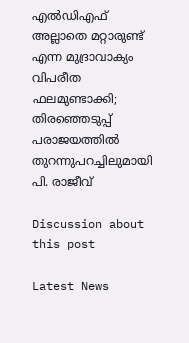എൽഡിഎഫ് അല്ലാതെ മറ്റാരുണ്ട് എന്ന മുദ്രാവാക്യം വിപരീത ഫലമുണ്ടാക്കി; തിരഞ്ഞെടുപ്പ് പരാജയത്തിൽ തുറന്നുപറച്ചിലുമായി പി. രാജീവ്

Discussion about this post

Latest News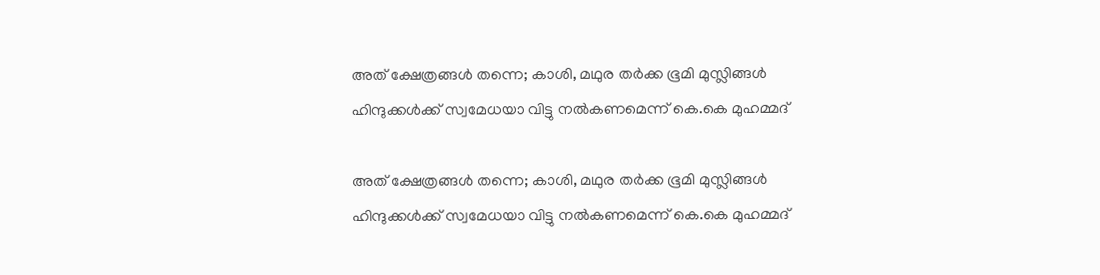അത് ക്ഷേത്രങ്ങൾ തന്നെ; കാശി, മഥുര തർക്ക ഭൂമി മുസ്ലിങ്ങൾ ഹിന്ദുക്കൾക്ക് സ്വമേധയാ വിട്ടു നൽകണമെന്ന് കെ.കെ മുഹമ്മദ്

അത് ക്ഷേത്രങ്ങൾ തന്നെ; കാശി, മഥുര തർക്ക ഭൂമി മുസ്ലിങ്ങൾ ഹിന്ദുക്കൾക്ക് സ്വമേധയാ വിട്ടു നൽകണമെന്ന് കെ.കെ മുഹമ്മദ്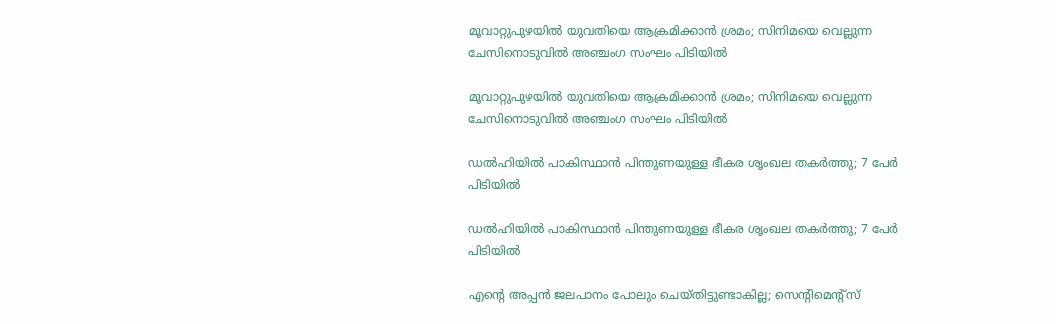മൂവാറ്റുപുഴയിൽ യുവതിയെ ആക്രമിക്കാൻ ശ്രമം; സിനിമയെ വെല്ലുന്ന ചേസിനൊടുവിൽ അഞ്ചംഗ സംഘം പിടിയിൽ

മൂവാറ്റുപുഴയിൽ യുവതിയെ ആക്രമിക്കാൻ ശ്രമം; സിനിമയെ വെല്ലുന്ന ചേസിനൊടുവിൽ അഞ്ചംഗ സംഘം പിടിയിൽ

ഡൽഹിയിൽ പാകിസ്ഥാൻ പിന്തുണയുള്ള ഭീകര ശൃംഖല തകർത്തു; 7 പേർ പിടിയിൽ

ഡൽഹിയിൽ പാകിസ്ഥാൻ പിന്തുണയുള്ള ഭീകര ശൃംഖല തകർത്തു; 7 പേർ പിടിയിൽ

എന്റെ അപ്പൻ ജലപാനം പോലും ചെയ്തിട്ടുണ്ടാകില്ല; സെന്റിമെന്റ്സ്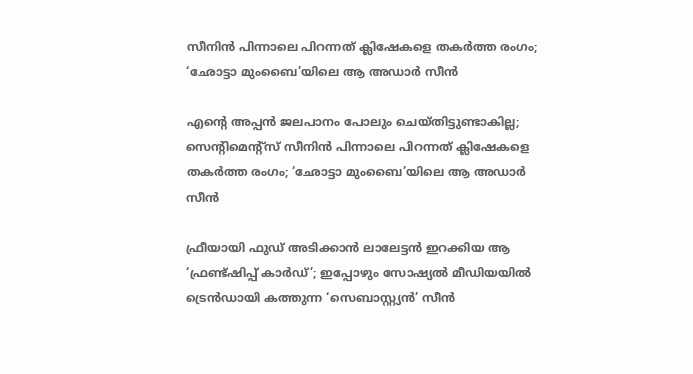സീനിൻ പിന്നാലെ പിറന്നത് ക്ലിഷേകളെ തകർത്ത രംഗം; ‘ഛോട്ടാ മുംബൈ’യിലെ ആ അഡാർ സീൻ

എന്റെ അപ്പൻ ജലപാനം പോലും ചെയ്തിട്ടുണ്ടാകില്ല; സെന്റിമെന്റ്സ് സീനിൻ പിന്നാലെ പിറന്നത് ക്ലിഷേകളെ തകർത്ത രംഗം; ‘ഛോട്ടാ മുംബൈ’യിലെ ആ അഡാർ സീൻ

ഫ്രീയായി ഫുഡ് അടിക്കാൻ ലാലേട്ടൻ ഇറക്കിയ ആ ‘ഫ്രണ്ട്ഷിപ്പ് കാർഡ്’; ഇപ്പോഴും സോഷ്യൽ മീഡിയയിൽ ട്രെൻഡായി കത്തുന്ന ‘സെബാസ്റ്റ്യൻ’ സീൻ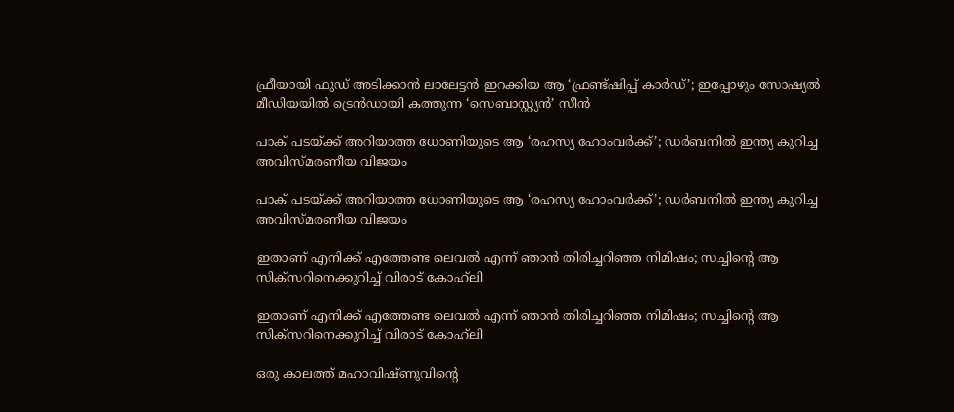ഫ്രീയായി ഫുഡ് അടിക്കാൻ ലാലേട്ടൻ ഇറക്കിയ ആ ‘ഫ്രണ്ട്ഷിപ്പ് കാർഡ്’; ഇപ്പോഴും സോഷ്യൽ മീഡിയയിൽ ട്രെൻഡായി കത്തുന്ന ‘സെബാസ്റ്റ്യൻ’ സീൻ

പാക് പടയ്ക്ക് അറിയാത്ത ധോണിയുടെ ആ ‘രഹസ്യ ഹോംവർക്ക്’; ഡർബനിൽ ഇന്ത്യ കുറിച്ച അവിസ്മരണീയ വിജയം

പാക് പടയ്ക്ക് അറിയാത്ത ധോണിയുടെ ആ ‘രഹസ്യ ഹോംവർക്ക്’; ഡർബനിൽ ഇന്ത്യ കുറിച്ച അവിസ്മരണീയ വിജയം

ഇതാണ് എനിക്ക് എത്തേണ്ട ലെവൽ എന്ന് ഞാൻ തിരിച്ചറിഞ്ഞ നിമിഷം; സച്ചിന്റെ ആ സിക്സറിനെക്കുറിച്ച് വിരാട് കോഹ്‌ലി

ഇതാണ് എനിക്ക് എത്തേണ്ട ലെവൽ എന്ന് ഞാൻ തിരിച്ചറിഞ്ഞ നിമിഷം; സച്ചിന്റെ ആ സിക്സറിനെക്കുറിച്ച് വിരാട് കോഹ്‌ലി

ഒരു കാലത്ത് മഹാവിഷ്ണുവിന്റെ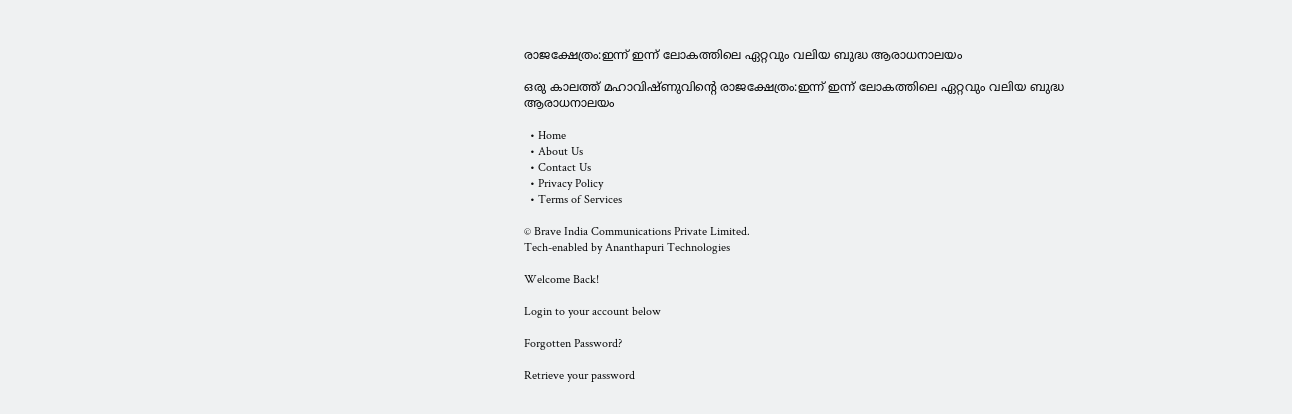രാജക്ഷേത്രം:ഇന്ന് ഇന്ന് ലോകത്തിലെ ഏറ്റവും വലിയ ബുദ്ധ ആരാധനാലയം

ഒരു കാലത്ത് മഹാവിഷ്ണുവിന്റെ രാജക്ഷേത്രം:ഇന്ന് ഇന്ന് ലോകത്തിലെ ഏറ്റവും വലിയ ബുദ്ധ ആരാധനാലയം

  • Home
  • About Us
  • Contact Us
  • Privacy Policy
  • Terms of Services

© Brave India Communications Private Limited.
Tech-enabled by Ananthapuri Technologies

Welcome Back!

Login to your account below

Forgotten Password?

Retrieve your password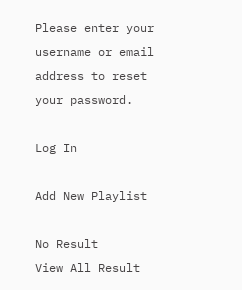Please enter your username or email address to reset your password.

Log In

Add New Playlist

No Result
View All Result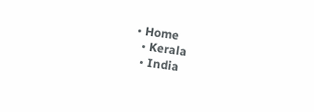• Home
  • Kerala
  • India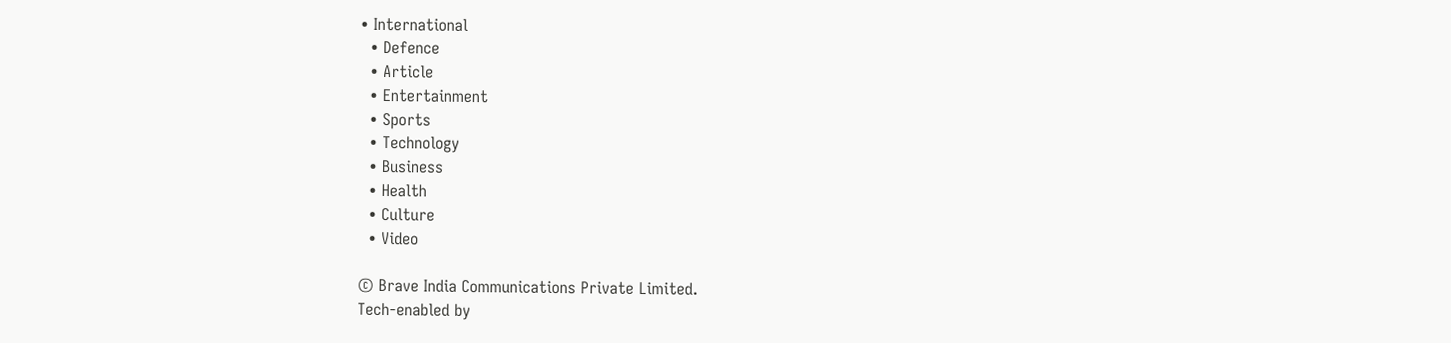• International
  • Defence
  • Article
  • Entertainment
  • Sports
  • Technology
  • Business
  • Health
  • Culture
  • Video

© Brave India Communications Private Limited.
Tech-enabled by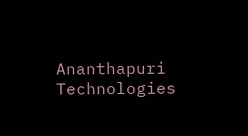Ananthapuri Technologies